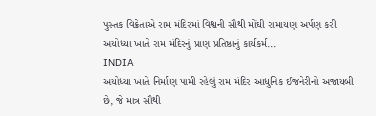પુસ્તક વિક્રેતાએ રામ મંદિરમાં વિશ્વની સૌથી મોંઘી રામાયણ અર્પણ કરી અયોધ્યા ખાતે રામ મંદિરનું પ્રાણ પ્રતિષ્ઠાનું કાર્યકર્મ...
INDIA
અયોધ્યા ખાતે નિર્માણ પામી રહેલું રામ મંદિર આધુનિક ઈજનેરીનો અજાયબી છે, જે માત્ર સૌથી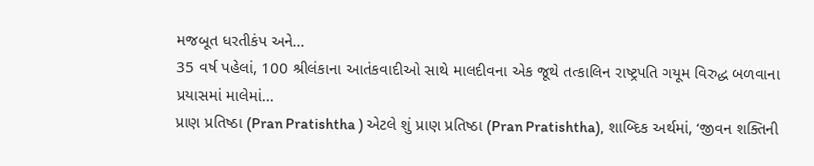મજબૂત ધરતીકંપ અને...
35 વર્ષ પહેલાં, 100 શ્રીલંકાના આતંકવાદીઓ સાથે માલદીવના એક જૂથે તત્કાલિન રાષ્ટ્રપતિ ગયૂમ વિરુદ્ધ બળવાના પ્રયાસમાં માલેમાં...
પ્રાણ પ્રતિષ્ઠા (Pran Pratishtha ) એટલે શું પ્રાણ પ્રતિષ્ઠા (Pran Pratishtha), શાબ્દિક અર્થમાં, ‘જીવન શક્તિની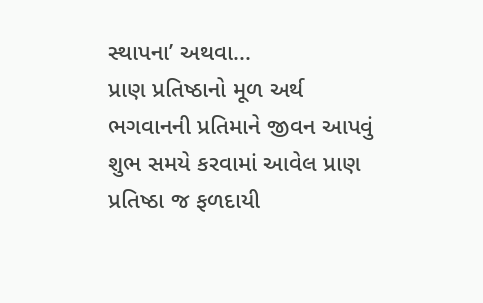સ્થાપના’ અથવા...
પ્રાણ પ્રતિષ્ઠાનો મૂળ અર્થ ભગવાનની પ્રતિમાને જીવન આપવું શુભ સમયે કરવામાં આવેલ પ્રાણ પ્રતિષ્ઠા જ ફળદાયી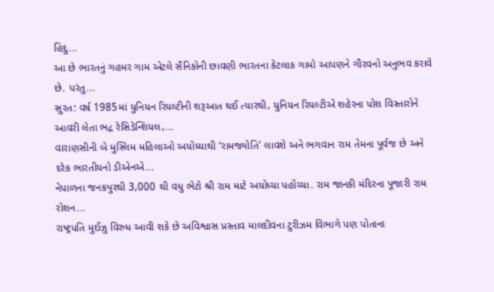હિંદુ...
આ છે ભારતનું ગહમર ગામ એટલે સૈનિકોની છાવણી ભારતના કેટલાક ગામો આપણને ગૌરવનો અનુભવ કરાવે છે. પરંતુ...
સુરત: વર્ષ 1985માં યુનિયન રિયલ્ટીની શરૂઆત થઈ ત્યારથી, યુનિયન રિયલ્ટીએ શહેરના પોશ વિસ્તારોને આવરી લેતા ભદ્ર રેસિડેન્શિયલ,...
વારાણસીની બે મુસ્લિમ મહિલાઓ અયોધ્યાથી ‘રામજ્યોતિ’ લાવશે અને ભગવાન રામ તેમના પૂર્વજ છે અને દરેક ભારતીયનો ડીએનએ...
નેપાળના જનકપુરથી 3,000 થી વધુ ભેટો શ્રી રામ માટે અયોધ્યા પહોંચ્યા. રામ જાનકી મંદિરના પૂજારી રામ રોશન...
રાષ્ટ્રપતિ મુઈઝુ વિરુધ આવી શકે છે અવિશ્વાસ પ્રસ્તાવ માલદીવના ટુરીઝમ વિભાગે પણ પોતાના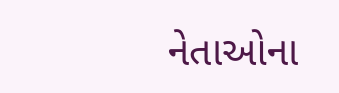નેતાઓના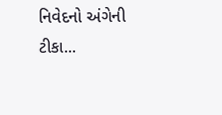નિવેદનો અંગેની ટીકા...